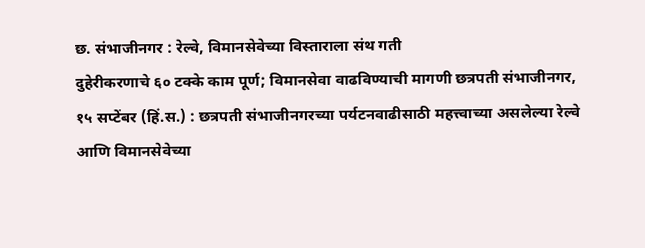छ. संभाजीनगर : रेल्वे, विमानसेवेच्या विस्ताराला संथ गती
दुहेरीकरणाचे ६० टक्के काम पूर्ण; विमानसेवा वाढविण्याची मागणी छत्रपती संभाजीनगर, १५ सप्टेंबर (हिं.स.) : छत्रपती संभाजीनगरच्या पर्यटनवाढीसाठी महत्त्वाच्या असलेल्या रेल्वे आणि विमानसेवेच्या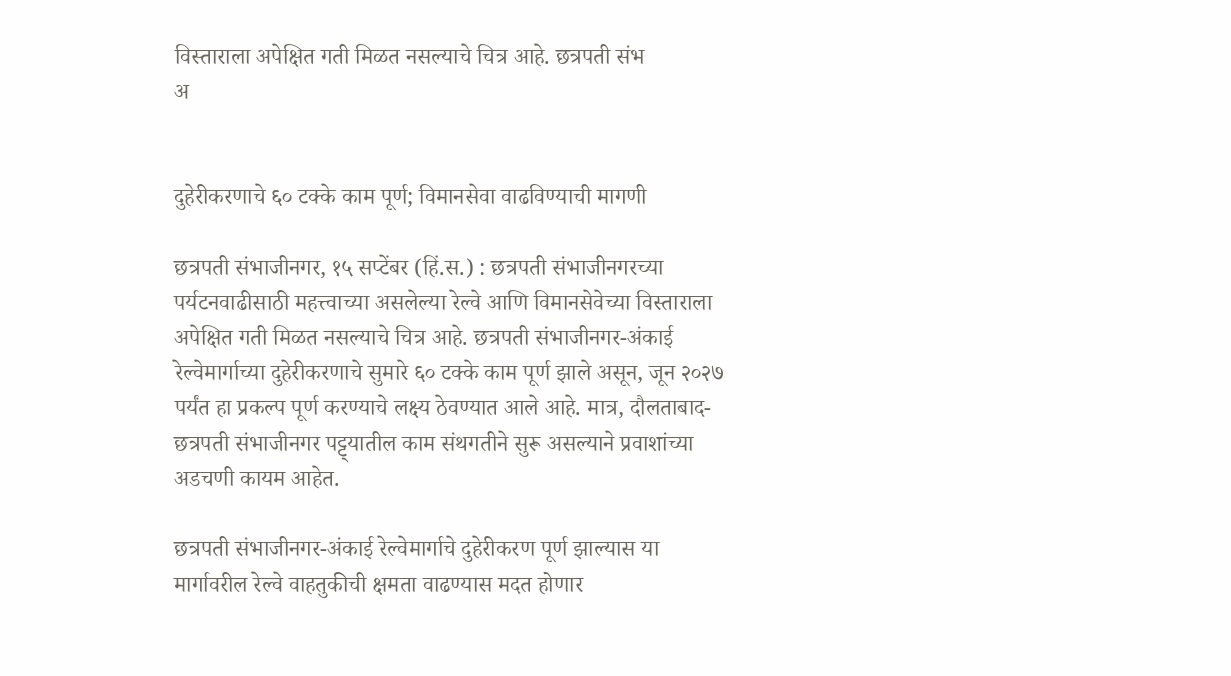विस्ताराला अपेक्षित गती मिळत नसल्याचे चित्र आहे. छत्रपती संभ
अ


दुहेरीकरणाचे ६० टक्के काम पूर्ण; विमानसेवा वाढविण्याची मागणी

छत्रपती संभाजीनगर, १५ सप्टेंबर (हिं.स.) : छत्रपती संभाजीनगरच्या पर्यटनवाढीसाठी महत्त्वाच्या असलेल्या रेल्वे आणि विमानसेवेच्या विस्ताराला अपेक्षित गती मिळत नसल्याचे चित्र आहे. छत्रपती संभाजीनगर-अंकाई रेल्वेमार्गाच्या दुहेरीकरणाचे सुमारे ६० टक्के काम पूर्ण झाले असून, जून २०२७ पर्यंत हा प्रकल्प पूर्ण करण्याचे लक्ष्य ठेवण्यात आले आहे. मात्र, दौलताबाद-छत्रपती संभाजीनगर पट्ट्यातील काम संथगतीने सुरू असल्याने प्रवाशांच्या अडचणी कायम आहेत.

छत्रपती संभाजीनगर-अंकाई रेल्वेमार्गाचे दुहेरीकरण पूर्ण झाल्यास या मार्गावरील रेल्वे वाहतुकीची क्षमता वाढण्यास मदत होणार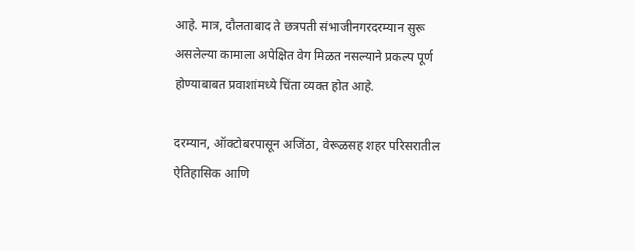आहे. मात्र, दौलताबाद ते छत्रपती संभाजीनगरदरम्यान सुरू असलेल्या कामाला अपेक्षित वेग मिळत नसल्याने प्रकल्प पूर्ण होण्याबाबत प्रवाशांमध्ये चिंता व्यक्त होत आहे.

दरम्यान, ऑक्टोबरपासून अजिंठा, वेरूळसह शहर परिसरातील ऐतिहासिक आणि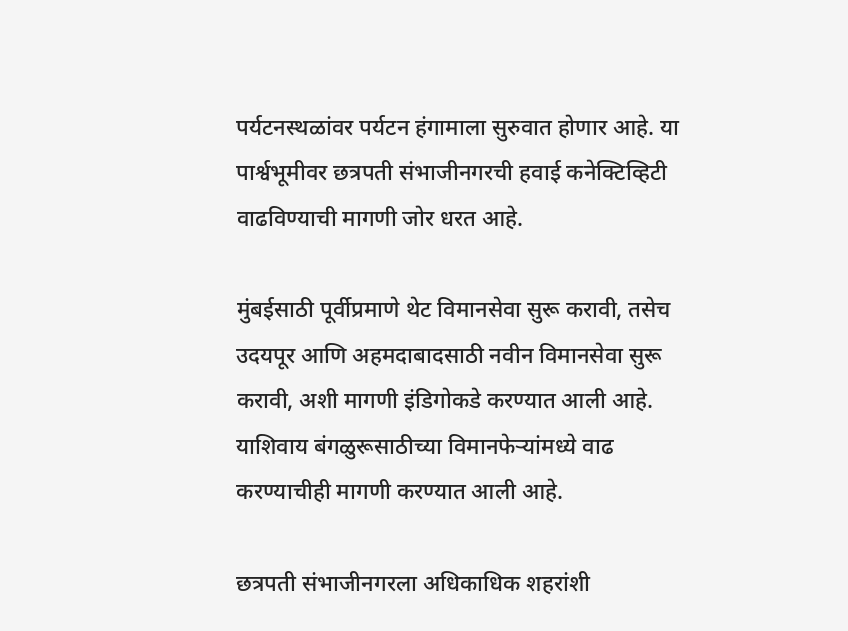पर्यटनस्थळांवर पर्यटन हंगामाला सुरुवात होणार आहे. या पार्श्वभूमीवर छत्रपती संभाजीनगरची हवाई कनेक्टिव्हिटी वाढविण्याची मागणी जोर धरत आहे.

मुंबईसाठी पूर्वीप्रमाणे थेट विमानसेवा सुरू करावी, तसेच उदयपूर आणि अहमदाबादसाठी नवीन विमानसेवा सुरू करावी, अशी मागणी इंडिगोकडे करण्यात आली आहे. याशिवाय बंगळुरूसाठीच्या विमानफेऱ्यांमध्ये वाढ करण्याचीही मागणी करण्यात आली आहे.

छत्रपती संभाजीनगरला अधिकाधिक शहरांशी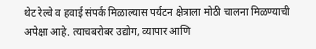थेट रेल्वे व हवाई संपर्क मिळाल्यास पर्यटन क्षेत्राला मोठी चालना मिळण्याची अपेक्षा आहे. त्याचबरोबर उद्योग, व्यापार आणि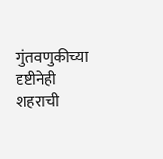गुंतवणुकीच्या दृष्टीनेही शहराची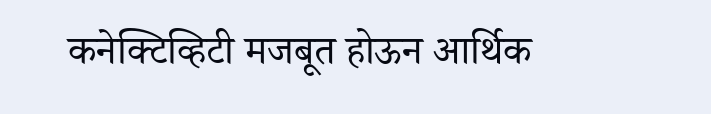कनेक्टिव्हिटी मजबूत होऊन आर्थिक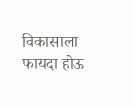विकासाला फायदा होऊ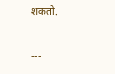शकतो.

---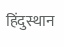हिंदुस्थान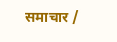समाचार /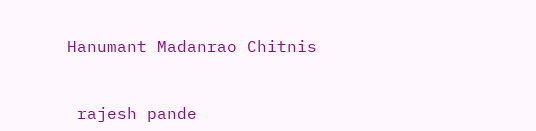Hanumant Madanrao Chitnis


 rajesh pande